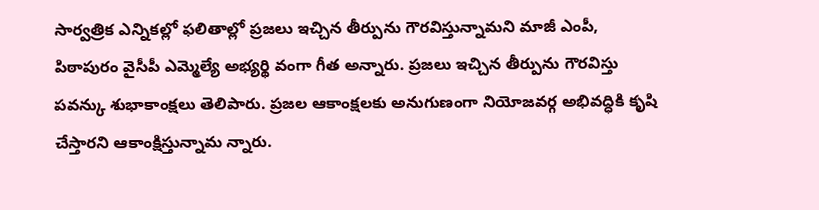సార్వత్రిక ఎన్నికల్లో ఫలితాల్లో ప్రజలు ఇచ్చిన తీర్పును గౌరవిస్తున్నామని మాజీ ఎంపీ, పిఠాపురం వైసీపీ ఎమ్మెల్యే అభ్యర్థి వంగా గీత అన్నారు. ప్రజలు ఇచ్చిన తీర్పును గౌరవిస్తు పవన్కు శుభాకాంక్షలు తెలిపారు. ప్రజల ఆకాంక్షలకు అనుగుణంగా నియోజవర్గ అభివద్ధికి కృషి చేస్తారని ఆకాంక్షిస్తున్నామ న్నారు.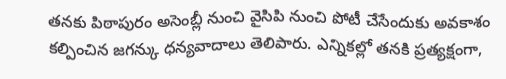తనకు పిఠాపురం అసెంబ్లీ నుంచి వైసిపి నుంచి పోటీ చేసేందుకు అవకాశం కల్పించిన జగన్కు ధన్యవాదాలు తెలిపారు. ఎన్నికల్లో తనకి ప్రత్యక్షంగా,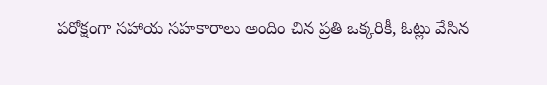పరోక్షంగా సహాయ సహకారాలు అందిం చిన ప్రతి ఒక్కరికీ, ఓట్లు వేసిన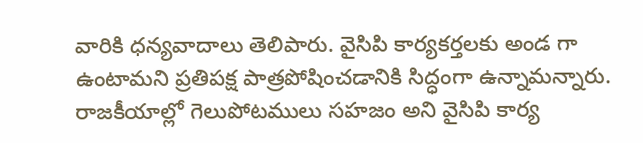వారికి ధన్యవాదాలు తెలిపారు. వైసిపి కార్యకర్తలకు అండ గా ఉంటామని ప్రతిపక్ష పాత్రపోషించడానికి సిద్ధంగా ఉన్నామన్నారు. రాజకీయాల్లో గెలుపోటములు సహజం అని వైసిపి కార్య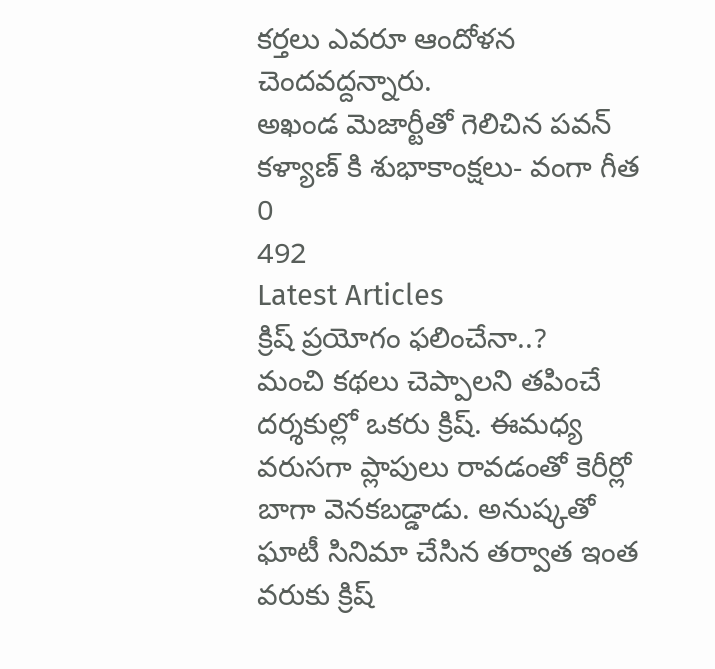కర్తలు ఎవరూ ఆందోళన చెందవద్దన్నారు.
అఖండ మెజార్టీతో గెలిచిన పవన్ కళ్యాణ్ కి శుభాకాంక్షలు- వంగా గీత
0
492
Latest Articles
క్రిష్ ప్రయోగం ఫలించేనా..?
మంచి కథలు చెప్పాలని తపించే దర్శకుల్లో ఒకరు క్రిష్. ఈమధ్య వరుసగా ప్లాపులు రావడంతో కెరీర్లో బాగా వెనకబడ్డాడు. అనుష్కతో ఘాటీ సినిమా చేసిన తర్వాత ఇంత వరుకు క్రిష్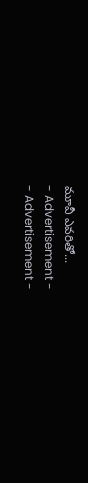మూవీ ఎవరితో...
- Advertisement -
- Advertisement -